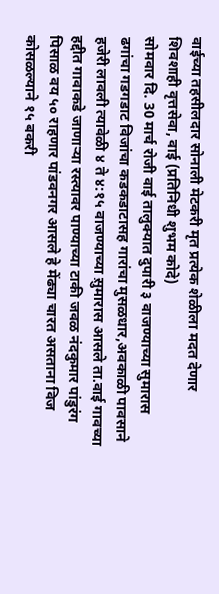वाईच्या तहसीलदार सोनाली मेटकरी मृत प्रत्येक शेळीला मदत देणार
शिवशाही वृत्तसेवा, वाई (प्रतिनिधी शुभम कोदे)
सोमवार दि. 30 मार्च रोजी वाई तालुक्यात दुपारी ३ वाजण्याच्या सुमारास ढगांचा गडगडाट विजांचा कडकडाटासह गारांचा मुसळधार,अवकाळी पावसाने हजेरी लावली त्यावेळी ४ ते ४:१५ वाजण्याच्या स़ुमारास आसले ता.वाई गावच्या हद्दीत गावाकडे जाणाऱ्या रस्त्यावर पाण्याच्या टाकी जवळ नंदकुमार पांडुरंग पिसाळ वय ५० राहणार पांडवनगर आसले हे मेंढ्या चारत असताना विज कोसळल्याने १५ बकरी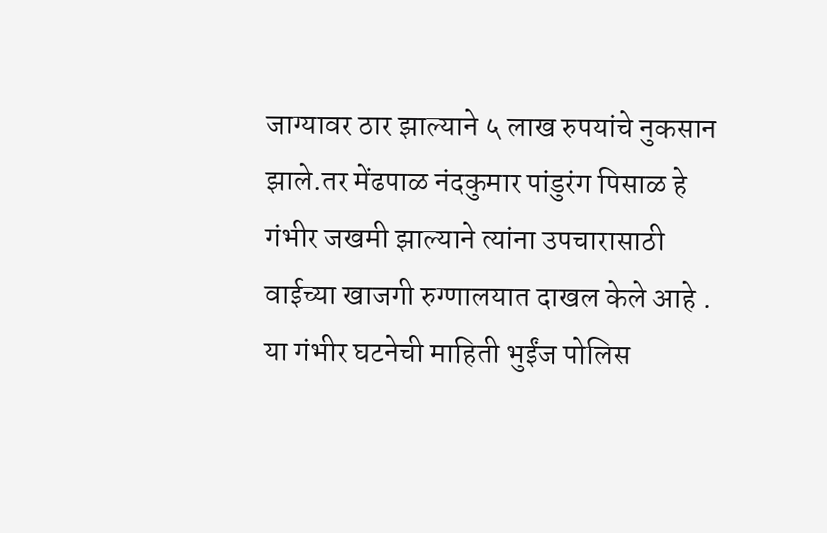जाग्यावर ठार झाल्याने ५ लाख रुपयांचे नुकसान झाले.तर मेंढपाळ नंदकुमार पांडुरंग पिसाळ हे गंभीर जखमी झाल्याने त्यांना उपचारासाठी वाईच्या खाजगी रुग्णालयात दाखल केले आहे .
या गंभीर घटनेची माहिती भुईंज पोलिस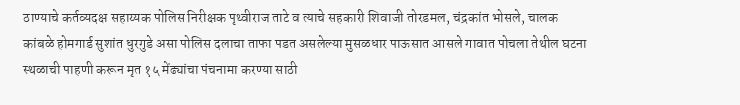ठाण्याचे कर्तव्यदक्ष सहाय्यक पोलिस निरीक्षक पृथ्वीराज ताटे व त्याचे सहकारी शिवाजी तोरडमल, चंद्रकांत भोसले, चालक कांबळे होमगार्ड सुशांत धुरगुडे असा पोलिस दलाचा ताफा पडत असलेल्या मुसळधार पाऊसात आसले गावात पोचला तेथील घटना स्थळाची पाहणी करून मृत १५ मेंढ्यांचा पंचनामा करण्या साठी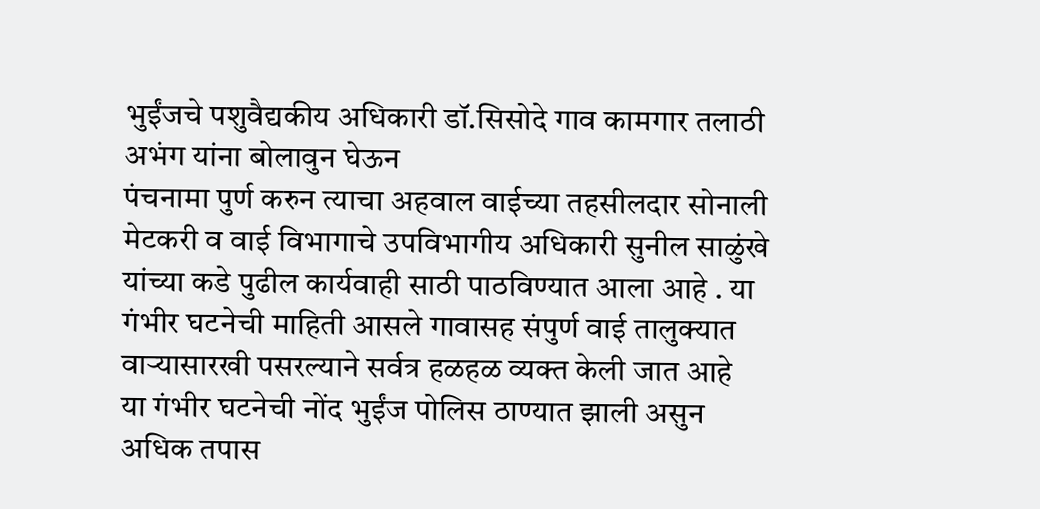भुईंजचे पशुवैद्यकीय अधिकारी डॉ.सिसोदे गाव कामगार तलाठी अभंग यांना बोलावुन घेऊन
पंचनामा पुर्ण करुन त्याचा अहवाल वाईच्या तहसीलदार सोनाली मेटकरी व वाई विभागाचे उपविभागीय अधिकारी सुनील साळुंखे यांच्या कडे पुढील कार्यवाही साठी पाठविण्यात आला आहे . या गंभीर घटनेची माहिती आसले गावासह संपुर्ण वाई तालुक्यात वाऱ्यासारखी पसरल्याने सर्वत्र हळहळ व्यक्त केली जात आहे
या गंभीर घटनेची नोंद भुईंज पोलिस ठाण्यात झाली असुन अधिक तपास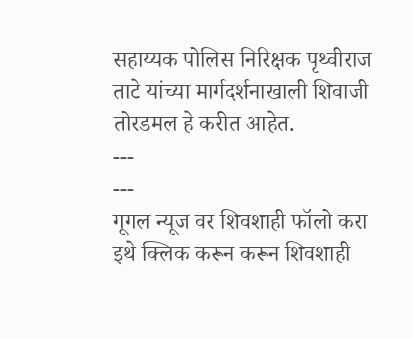सहाय्यक पोलिस निरिक्षक पृथ्वीराज ताटे यांच्या मार्गदर्शनाखाली शिवाजी तोरडमल हे करीत आहेत.
---
---
गूगल न्यूज वर शिवशाही फॉलो करा
इथे क्लिक करून करून शिवशाही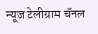न्यूज टेलीग्राम चॅनल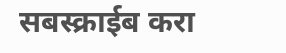सबस्क्राईब करा